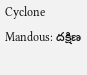Cyclone Mandous: దక్షిణ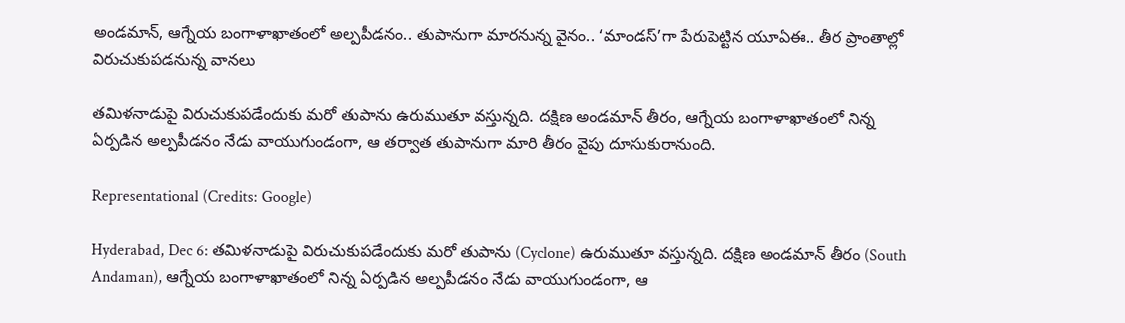అండమాన్, ఆగ్నేయ బంగాళాఖాతంలో అల్పపీడనం.. తుపానుగా మారనున్న వైనం.. ‘మాండస్’గా పేరుపెట్టిన యూఏఈ.. తీర ప్రాంతాల్లో విరుచుకుపడనున్న వానలు

తమిళనాడుపై విరుచుకుపడేందుకు మరో తుపాను ఉరుముతూ వస్తున్నది. దక్షిణ అండమాన్ తీరం, ఆగ్నేయ బంగాళాఖాతంలో నిన్న ఏర్పడిన అల్పపీడనం నేడు వాయుగుండంగా, ఆ తర్వాత తుపానుగా మారి తీరం వైపు దూసుకురానుంది.

Representational (Credits: Google)

Hyderabad, Dec 6: తమిళనాడుపై విరుచుకుపడేందుకు మరో తుపాను (Cyclone) ఉరుముతూ వస్తున్నది. దక్షిణ అండమాన్ తీరం (South Andaman), ఆగ్నేయ బంగాళాఖాతంలో నిన్న ఏర్పడిన అల్పపీడనం నేడు వాయుగుండంగా, ఆ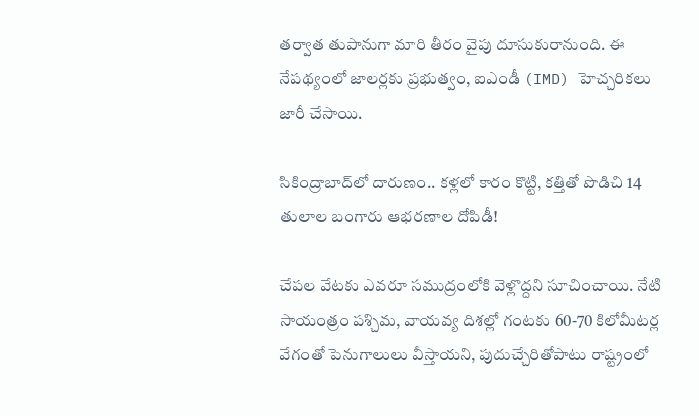తర్వాత తుపానుగా మారి తీరం వైపు దూసుకురానుంది. ఈ నేపథ్యంలో జాలర్లకు ప్రభుత్వం, ఐఎండీ (IMD) హెచ్చరికలు జారీ చేసాయి.

సికింద్రాబాద్‌లో దారుణం.. కళ్లలో కారం కొట్టి, కత్తితో పొడిచి 14 తులాల బంగారు ఆభరణాల దోపిడీ!

చేపల వేటకు ఎవరూ సముద్రంలోకి వెళ్లొద్దని సూచించాయి. నేటి సాయంత్రం పశ్చిమ, వాయవ్య దిశల్లో గంటకు 60-70 కిలోమీటర్ల వేగంతో పెనుగాలులు వీస్తాయని, పుదుచ్చేరితోపాటు రాష్ట్రంలో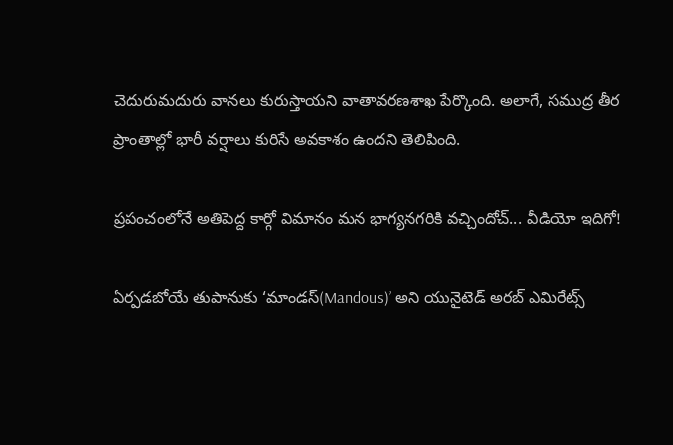చెదురుమదురు వానలు కురుస్తాయని వాతావరణశాఖ పేర్కొంది. అలాగే, సముద్ర తీర ప్రాంతాల్లో భారీ వర్షాలు కురిసే అవకాశం ఉందని తెలిపింది.

ప్రపంచంలోనే అతిపెద్ద కార్గో విమానం మన భాగ్యనగరికి వచ్చిందోచ్... వీడియో ఇదిగో!

ఏర్పడబోయే తుపానుకు ‘మాండస్(Mandous)’ అని యునైటెడ్ అరబ్ ఎమిరేట్స్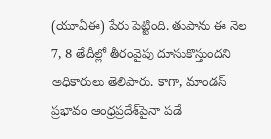(యూఏఈ) పేరు పెట్టింది. తుపాను ఈ నెల 7, 8 తేదీల్లో తీరంవైపు దూసుకొస్తుందని అధికారులు తెలిపారు. కాగా, మాండస్ ప్రభావం ఆంధ్రప్రదేశ్‌పైనా పడే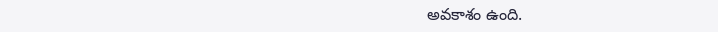అవకాశం ఉంది.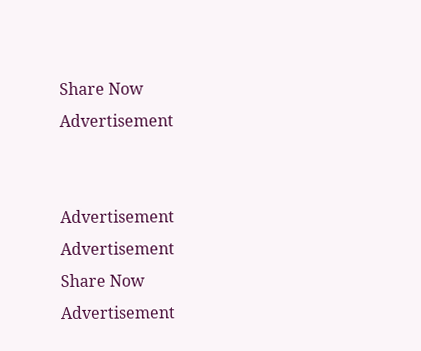Share Now
Advertisement


Advertisement
Advertisement
Share Now
Advertisement